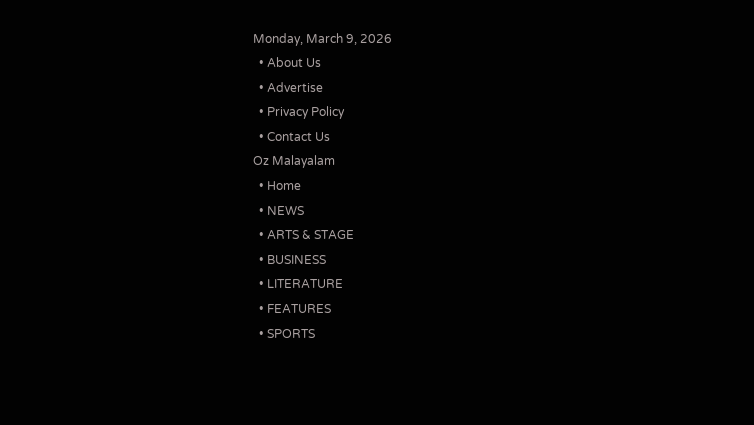Monday, March 9, 2026
  • About Us
  • Advertise
  • Privacy Policy
  • Contact Us
Oz Malayalam
  • Home
  • NEWS
  • ARTS & STAGE
  • BUSINESS
  • LITERATURE
  • FEATURES
  • SPORTS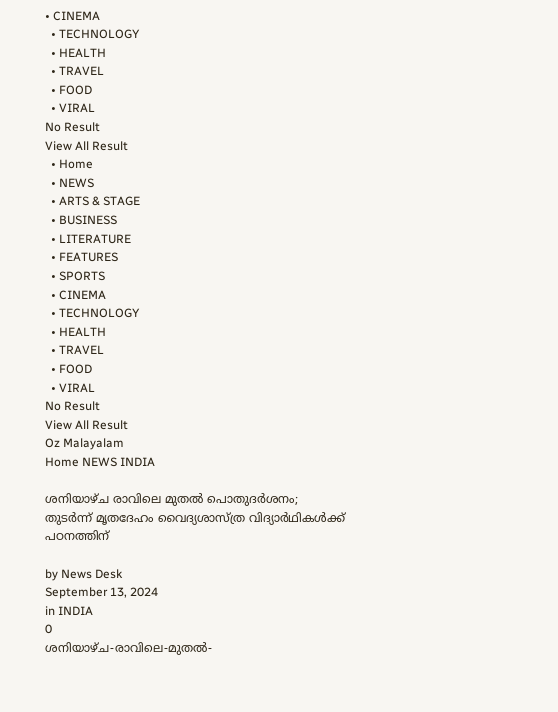• CINEMA
  • TECHNOLOGY
  • HEALTH
  • TRAVEL
  • FOOD
  • VIRAL
No Result
View All Result
  • Home
  • NEWS
  • ARTS & STAGE
  • BUSINESS
  • LITERATURE
  • FEATURES
  • SPORTS
  • CINEMA
  • TECHNOLOGY
  • HEALTH
  • TRAVEL
  • FOOD
  • VIRAL
No Result
View All Result
Oz Malayalam
Home NEWS INDIA

ശനിയാഴ്ച രാവിലെ മുതൽ പൊതുദർശനം; തുടർന്ന് മൃതദേഹം വൈദ്യശാസ്ത്ര വിദ്യാർഥികൾക്ക് പഠനത്തിന്

by News Desk
September 13, 2024
in INDIA
0
ശനിയാഴ്ച-രാവിലെ-മുതൽ-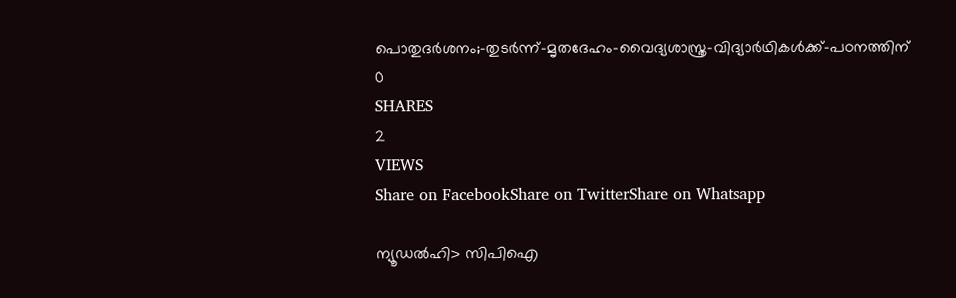പൊതുദർശനം;-തുടർന്ന്-മൃതദേഹം-വൈദ്യശാസ്ത്ര-വിദ്യാർഥികൾക്ക്-പഠനത്തിന്
0
SHARES
2
VIEWS
Share on FacebookShare on TwitterShare on Whatsapp

ന്യൂഡൽഹി> സിപിഐ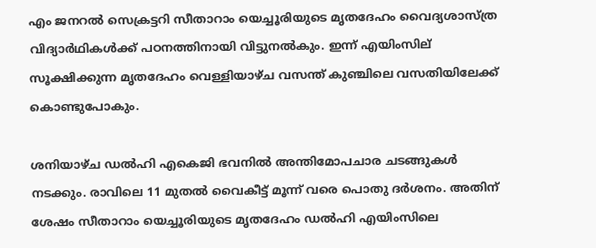എം ജനറൽ സെക്രട്ടറി സീതാറാം യെച്ചൂരിയുടെ മൃതദേഹം വൈദ്യശാസ്ത്ര വിദ്യാർഥികൾക്ക് പഠനത്തിനായി വിട്ടുനൽകും. ഇന്ന് എയിംസില് സൂക്ഷിക്കുന്ന മൃതദേഹം വെള്ളിയാഴ്ച വസന്ത് കുഞ്ചിലെ വസതിയിലേക്ക് കൊണ്ടുപോകും.

ശനിയാഴ്ച ഡൽഹി എകെജി ഭവനിൽ അന്തിമോപചാര ചടങ്ങുകൾ നടക്കും. രാവിലെ 11 മുതൽ വൈകീട്ട് മൂന്ന് വരെ പൊതു ദർശനം. അതിന് ശേഷം സീതാറാം യെച്ചൂരിയുടെ മൃതദേഹം ഡൽഹി എയിംസിലെ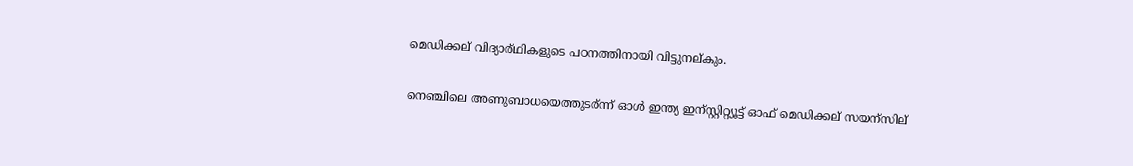മെഡിക്കല് വിദ്യാര്ഥികളുടെ പഠനത്തിനായി വിട്ടുനല്കും.

നെഞ്ചിലെ അണുബാധയെത്തുടര്ന്ന് ഓൾ ഇന്ത്യ ഇന്സ്റ്റിറ്റ്യൂട്ട് ഓഫ് മെഡിക്കല് സയന്സില്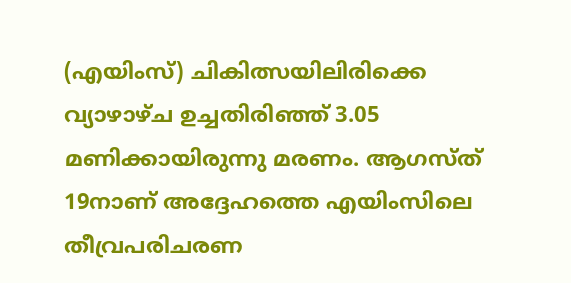(എയിംസ്) ചികിത്സയിലിരിക്കെ വ്യാഴാഴ്ച ഉച്ചതിരിഞ്ഞ് 3.05 മണിക്കായിരുന്നു മരണം. ആഗസ്ത് 19നാണ് അദ്ദേഹത്തെ എയിംസിലെ തീവ്രപരിചരണ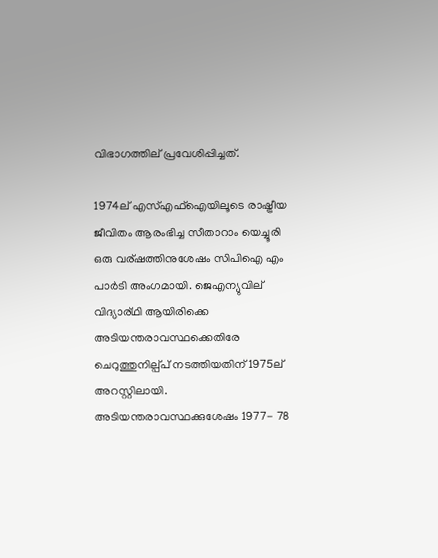വിഭാഗത്തില് പ്രവേശിപ്പിച്ചത്.

1974ല് എസ്എഫ്ഐയിലൂടെ രാഷ്ട്രീയ ജീവിതം ആരംഭിച്ച സീതാറാം യെച്ചൂരി ഒരു വര്ഷത്തിനുശേഷം സിപിഐ എം പാർടി അംഗമായി. ജെഎന്യുവില് വിദ്യാര്ഥി ആയിരിക്കെ അടിയന്തരാവസ്ഥക്കെതിരേ ചെറുത്തുനില്പ്പ് നടത്തിയതിന് 1975ല് അറസ്റ്റിലായി. അടിയന്തരാവസ്ഥക്കുശേഷം 1977- 78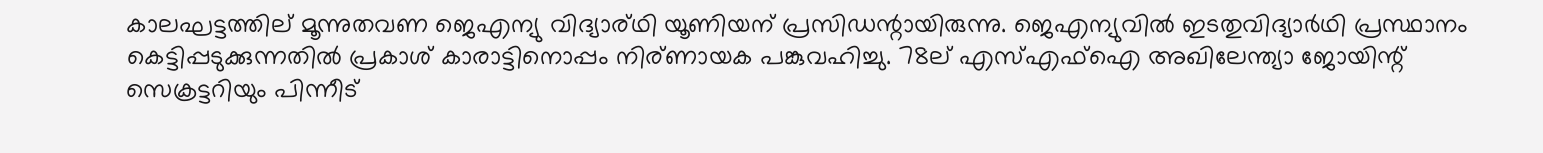കാലഘട്ടത്തില് മൂന്നുതവണ ജെഎന്യു വിദ്യാര്ഥി യൂണിയന് പ്രസിഡന്റായിരുന്നു. ജെഎന്യുവിൽ ഇടതുവിദ്യാർഥി പ്രസ്ഥാനം കെട്ടിപ്പടുക്കുന്നതിൽ പ്രകാശ് കാരാട്ടിനൊപ്പം നിര്ണായക പങ്കുവഹിച്ചു. 78ല് എസ്എഫ്ഐ അഖിലേന്ത്യാ ജോയിന്റ് സെക്രട്ടറിയും പിന്നീട്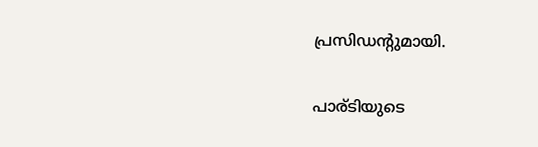പ്രസിഡന്റുമായി.

പാര്ടിയുടെ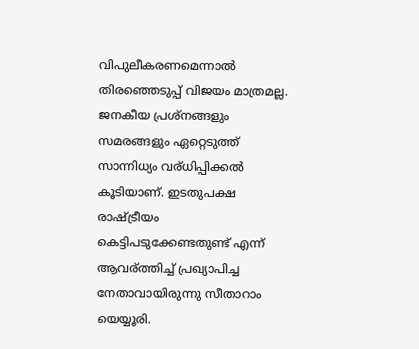വിപുലീകരണമെന്നാൽ തിരഞ്ഞെടുപ്പ് വിജയം മാത്രമല്ല. ജനകീയ പ്രശ്നങ്ങളും സമരങ്ങളും ഏറ്റെടുത്ത് സാന്നിധ്യം വര്ധിപ്പിക്കൽ കൂടിയാണ്. ഇടതുപക്ഷ രാഷ്ട്രീയം കെട്ടിപടുക്കേണ്ടതുണ്ട് എന്ന് ആവര്ത്തിച്ച് പ്രഖ്യാപിച്ച നേതാവായിരുന്നു സീതാറാം യെയ്യൂരി.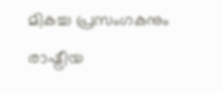മികച്ച പ്രസംഗകനും രാഷ്ട്രീയ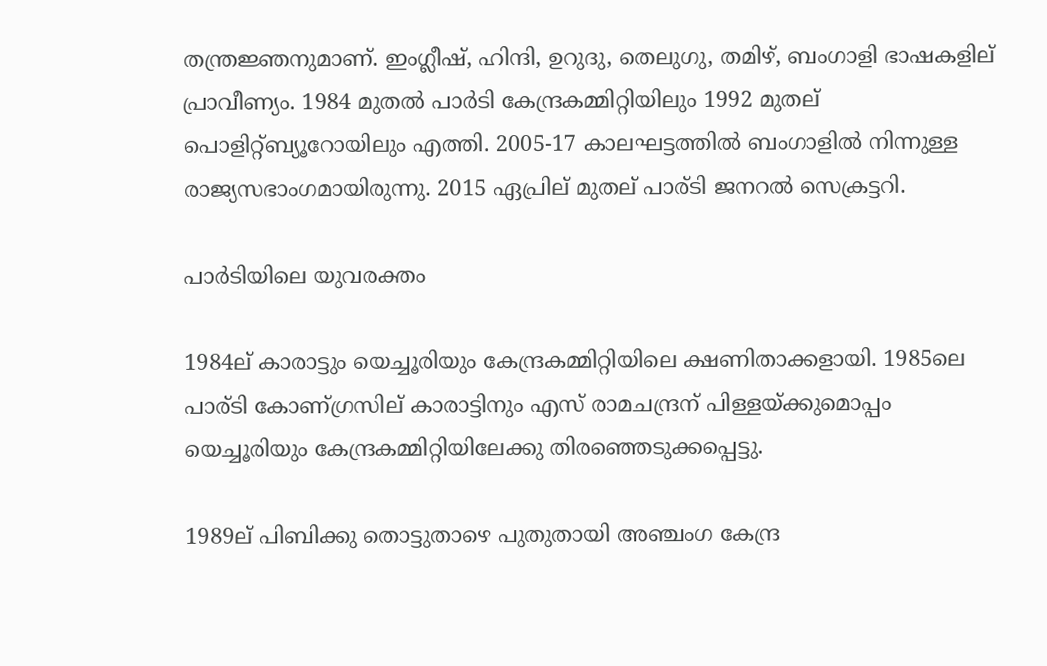തന്ത്രജ്ഞനുമാണ്. ഇംഗ്ലീഷ്, ഹിന്ദി, ഉറുദു, തെലുഗു, തമിഴ്, ബംഗാളി ഭാഷകളില് പ്രാവീണ്യം. 1984 മുതൽ പാർടി കേന്ദ്രകമ്മിറ്റിയിലും 1992 മുതല് പൊളിറ്റ്ബ്യൂറോയിലും എത്തി. 2005-17 കാലഘട്ടത്തിൽ ബംഗാളിൽ നിന്നുള്ള രാജ്യസഭാംഗമായിരുന്നു. 2015 ഏപ്രില് മുതല് പാര്ടി ജനറൽ സെക്രട്ടറി.

പാർടിയിലെ യുവരക്തം

1984ല് കാരാട്ടും യെച്ചൂരിയും കേന്ദ്രകമ്മിറ്റിയിലെ ക്ഷണിതാക്കളായി. 1985ലെ പാര്ടി കോണ്ഗ്രസില് കാരാട്ടിനും എസ് രാമചന്ദ്രന് പിള്ളയ്ക്കുമൊപ്പം യെച്ചൂരിയും കേന്ദ്രകമ്മിറ്റിയിലേക്കു തിരഞ്ഞെടുക്കപ്പെട്ടു.

1989ല് പിബിക്കു തൊട്ടുതാഴെ പുതുതായി അഞ്ചംഗ കേന്ദ്ര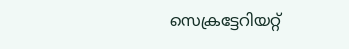സെക്രട്ടേറിയറ്റ്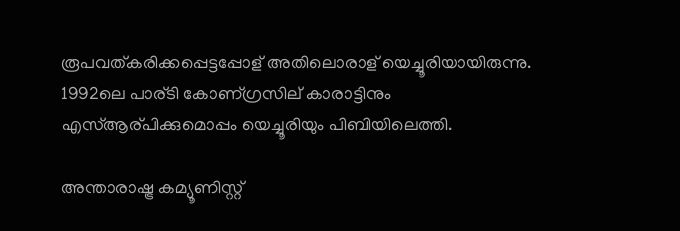രൂപവത്കരിക്കപ്പെട്ടപ്പോള് അതിലൊരാള് യെച്ചൂരിയായിരുന്നു. 1992ലെ പാര്ടി കോണ്ഗ്രസില് കാരാട്ടിനും എസ്ആര്പിക്കുമൊപ്പം യെച്ചൂരിയും പിബിയിലെത്തി.

അന്താരാഷ്ട്ര കമ്യൂണിസ്റ്റ്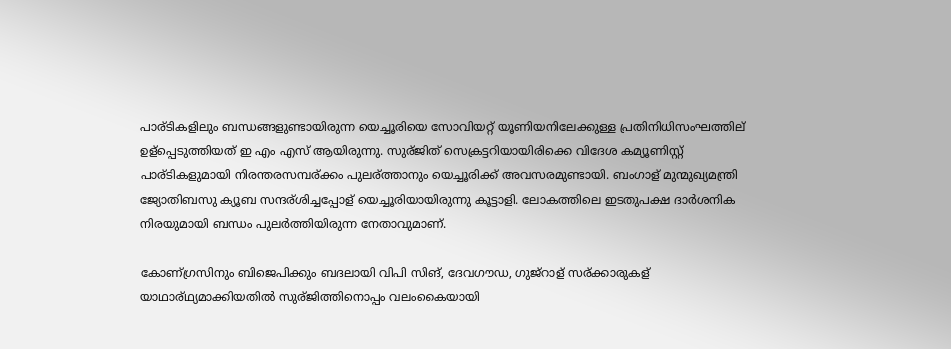പാര്ടികളിലും ബന്ധങ്ങളുണ്ടായിരുന്ന യെച്ചൂരിയെ സോവിയറ്റ് യൂണിയനിലേക്കുള്ള പ്രതിനിധിസംഘത്തില് ഉള്പ്പെടുത്തിയത് ഇ എം എസ് ആയിരുന്നു. സുര്ജിത് സെക്രട്ടറിയായിരിക്കെ വിദേശ കമ്യൂണിസ്റ്റ് പാര്ടികളുമായി നിരന്തരസമ്പര്ക്കം പുലര്ത്താനും യെച്ചൂരിക്ക് അവസരമുണ്ടായി. ബംഗാള് മുന്മുഖ്യമന്ത്രി ജ്യോതിബസു ക്യൂബ സന്ദര്ശിച്ചപ്പോള് യെച്ചൂരിയായിരുന്നു കൂട്ടാളി. ലോകത്തിലെ ഇടതുപക്ഷ ദാർശനിക നിരയുമായി ബന്ധം പുലർത്തിയിരുന്ന നേതാവുമാണ്.

കോണ്ഗ്രസിനും ബിജെപിക്കും ബദലായി വിപി സിങ്, ദേവഗൗഡ, ഗുജ്റാള് സര്ക്കാരുകള് യാഥാര്ഥ്യമാക്കിയതിൽ സുര്ജിത്തിനൊപ്പം വലംകൈയായി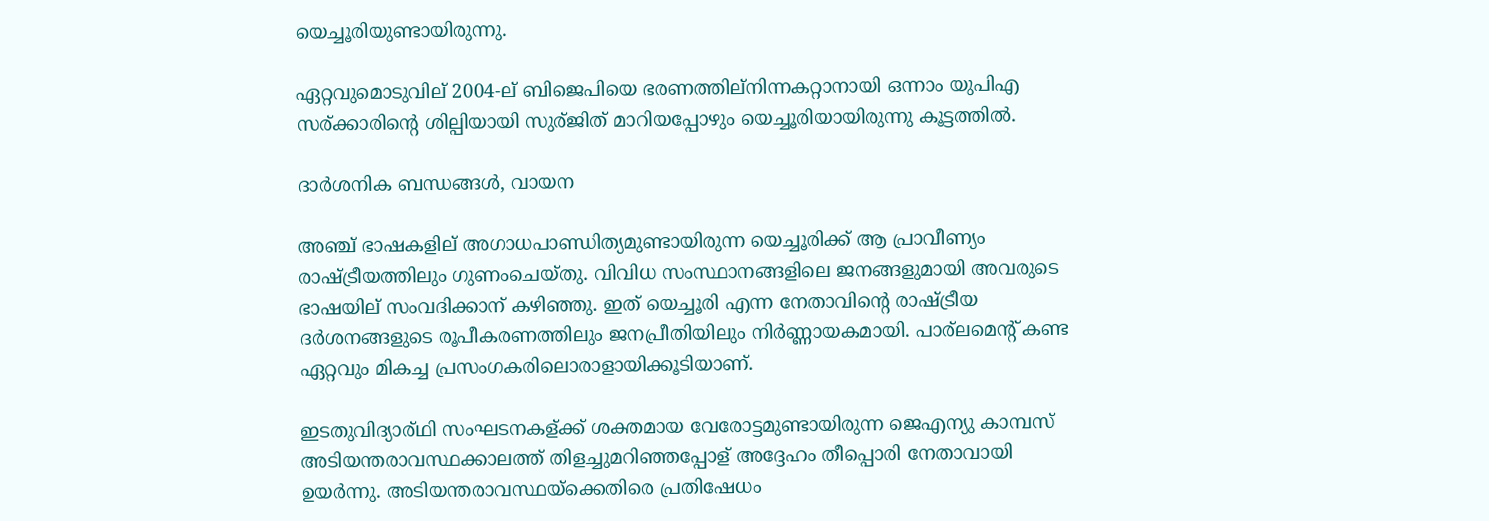യെച്ചൂരിയുണ്ടായിരുന്നു.

ഏറ്റവുമൊടുവില് 2004-ല് ബിജെപിയെ ഭരണത്തില്നിന്നകറ്റാനായി ഒന്നാം യുപിഎ സര്ക്കാരിന്റെ ശില്പിയായി സുര്ജിത് മാറിയപ്പോഴും യെച്ചൂരിയായിരുന്നു കൂട്ടത്തിൽ.

ദാർശനിക ബന്ധങ്ങൾ, വായന

അഞ്ച് ഭാഷകളില് അഗാധപാണ്ഡിത്യമുണ്ടായിരുന്ന യെച്ചൂരിക്ക് ആ പ്രാവീണ്യം രാഷ്ട്രീയത്തിലും ഗുണംചെയ്തു. വിവിധ സംസ്ഥാനങ്ങളിലെ ജനങ്ങളുമായി അവരുടെ ഭാഷയില് സംവദിക്കാന് കഴിഞ്ഞു. ഇത് യെച്ചൂരി എന്ന നേതാവിന്റെ രാഷ്ട്രീയ ദർശനങ്ങളുടെ രൂപീകരണത്തിലും ജനപ്രീതിയിലും നിർണ്ണായകമായി. പാര്ലമെന്റ് കണ്ട ഏറ്റവും മികച്ച പ്രസംഗകരിലൊരാളായിക്കൂടിയാണ്.

ഇടതുവിദ്യാര്ഥി സംഘടനകള്ക്ക് ശക്തമായ വേരോട്ടമുണ്ടായിരുന്ന ജെഎന്യു കാമ്പസ് അടിയന്തരാവസ്ഥക്കാലത്ത് തിളച്ചുമറിഞ്ഞപ്പോള് അദ്ദേഹം തീപ്പൊരി നേതാവായി ഉയർന്നു. അടിയന്തരാവസ്ഥയ്ക്കെതിരെ പ്രതിഷേധം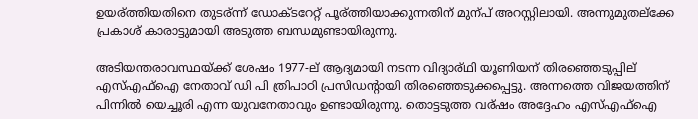ഉയര്ത്തിയതിനെ തുടര്ന്ന് ഡോക്ടറേറ്റ് പൂര്ത്തിയാക്കുന്നതിന് മുന്പ് അറസ്റ്റിലായി. അന്നുമുതല്ക്കേ പ്രകാശ് കാരാട്ടുമായി അടുത്ത ബന്ധമുണ്ടായിരുന്നു.

അടിയന്തരാവസ്ഥയ്ക്ക് ശേഷം 1977-ല് ആദ്യമായി നടന്ന വിദ്യാര്ഥി യൂണിയന് തിരഞ്ഞെടുപ്പില് എസ്എഫ്ഐ നേതാവ് ഡി പി ത്രിപാഠി പ്രസിഡന്റായി തിരഞ്ഞെടുക്കപ്പെട്ടു. അന്നത്തെ വിജയത്തിന് പിന്നിൽ യെച്ചൂരി എന്ന യുവനേതാവും ഉണ്ടായിരുന്നു. തൊട്ടടുത്ത വര്ഷം അദ്ദേഹം എസ്എഫ്ഐ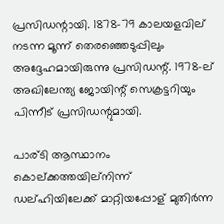പ്രസിഡന്റായി. 1878-79 കാലയളവില് നടന്ന മൂന്ന് തെരഞ്ഞെടുപ്പിലും അദ്ദേഹമായിരുന്നു പ്രസിഡന്റ്. 1978-ല് അഖിലേന്ത്യ ജോയിന്റ് സെക്രട്ടറിയും പിന്നീട് പ്രസിഡന്റുമായി.

പാര്ടി ആസ്ഥാനം കൊല്ക്കത്തയില്നിന്ന് ഡല്ഹിയിലേക്ക് മാറ്റിയപ്പോള് മുതിർന്ന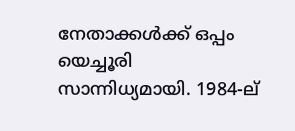നേതാക്കൾക്ക് ഒപ്പം യെച്ചൂരി സാന്നിധ്യമായി. 1984-ല്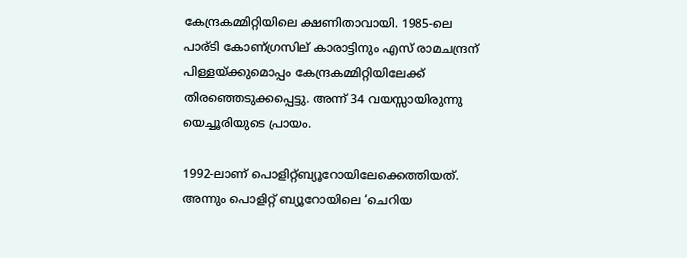കേന്ദ്രകമ്മിറ്റിയിലെ ക്ഷണിതാവായി. 1985-ലെ പാര്ടി കോണ്ഗ്രസില് കാരാട്ടിനും എസ് രാമചന്ദ്രന് പിള്ളയ്ക്കുമൊപ്പം കേന്ദ്രകമ്മിറ്റിയിലേക്ക് തിരഞ്ഞെടുക്കപ്പെട്ടു. അന്ന് 34 വയസ്സായിരുന്നു യെച്ചൂരിയുടെ പ്രായം.

1992-ലാണ് പൊളിറ്റ്ബ്യൂറോയിലേക്കെത്തിയത്. അന്നും പൊളിറ്റ് ബ്യൂറോയിലെ ‘ചെറിയ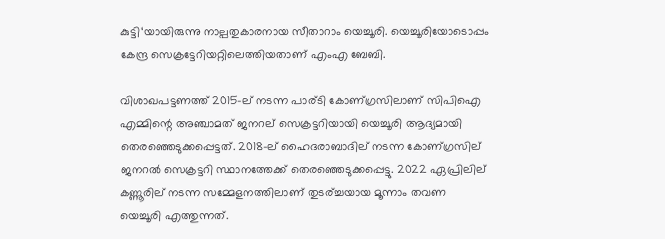കുട്ടി‘യായിരുന്നു നാല്പതുകാരനായ സീതാറാം യെച്ചൂരി. യെച്ചൂരിയോടൊപ്പം കേന്ദ്ര സെക്രട്ടേറിയറ്റിലെത്തിയതാണ് എംഎ ബേബി.

വിശാഖപട്ടണത്ത് 2015-ല് നടന്ന പാര്ടി കോണ്ഗ്രസിലാണ് സിപിഐ എമ്മിന്റെ അഞ്ചാമത് ജനറല് സെക്രട്ടറിയായി യെച്ചൂരി ആദ്യമായി തെരഞ്ഞെടുക്കപ്പെട്ടത്. 2018-ല് ഹൈദരാബാദില് നടന്ന കോണ്ഗ്രസില് ജനറൽ സെക്രട്ടറി സ്ഥാനത്തേക്ക് തെരഞ്ഞെടുക്കപ്പെട്ടു. 2022 ഏപ്രിലില് കണ്ണൂരില് നടന്ന സമ്മേളനത്തിലാണ് തുടര്ച്ചയായ മൂന്നാം തവണ യെച്ചൂരി എത്തുന്നത്.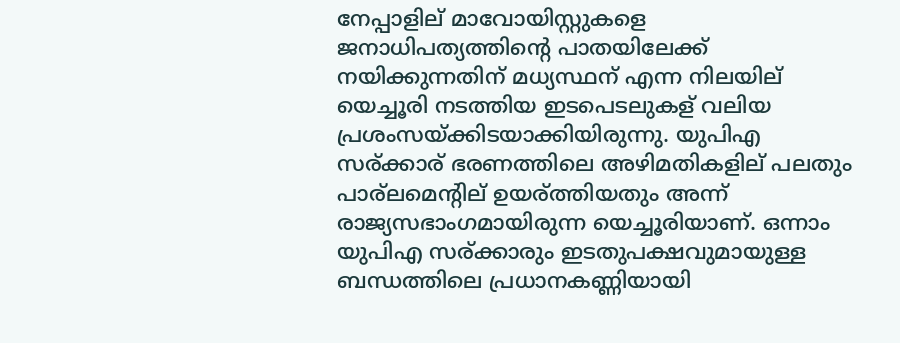നേപ്പാളില് മാവോയിസ്റ്റുകളെ ജനാധിപത്യത്തിന്റെ പാതയിലേക്ക് നയിക്കുന്നതിന് മധ്യസ്ഥന് എന്ന നിലയില് യെച്ചൂരി നടത്തിയ ഇടപെടലുകള് വലിയ പ്രശംസയ്ക്കിടയാക്കിയിരുന്നു. യുപിഎ സര്ക്കാര് ഭരണത്തിലെ അഴിമതികളില് പലതും പാര്ലമെന്റില് ഉയര്ത്തിയതും അന്ന് രാജ്യസഭാംഗമായിരുന്ന യെച്ചൂരിയാണ്. ഒന്നാം യുപിഎ സര്ക്കാരും ഇടതുപക്ഷവുമായുള്ള ബന്ധത്തിലെ പ്രധാനകണ്ണിയായി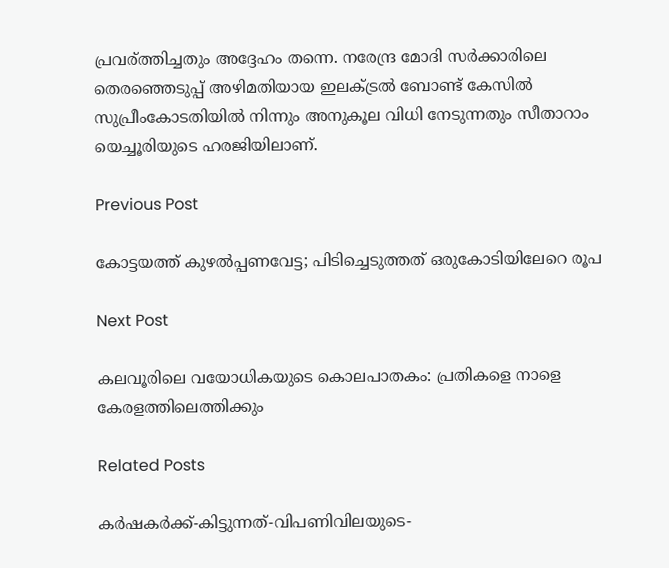പ്രവര്ത്തിച്ചതും അദ്ദേഹം തന്നെ. നരേന്ദ്ര മോദി സർക്കാരിലെ തെരഞ്ഞെടുപ്പ് അഴിമതിയായ ഇലക്ട്രൽ ബോണ്ട് കേസിൽ സുപ്രീംകോടതിയിൽ നിന്നും അനുകൂല വിധി നേടുന്നതും സീതാറാം യെച്ചൂരിയുടെ ഹരജിയിലാണ്.

Previous Post

കോട്ടയത്ത്‌ കുഴൽപ്പണവേട്ട; പിടിച്ചെടുത്തത്‌ ഒരുകോടിയിലേറെ രൂപ

Next Post

കലവൂരിലെ വയോധികയുടെ കൊലപാതകം: പ്രതികളെ നാളെ കേരളത്തിലെത്തിക്കും

Related Posts

കർഷകർക്ക്‌-കിട്ടുന്നത്‌-വിപണിവിലയുടെ-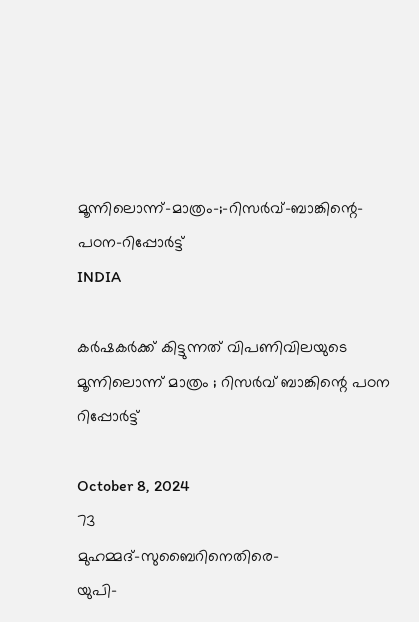മൂന്നിലൊന്ന്‌-മാത്രം-;-റിസർവ്‌-ബാങ്കിന്റെ-പഠന-റിപ്പോർട്ട്‌
INDIA

കർഷകർക്ക്‌ കിട്ടുന്നത്‌ വിപണിവിലയുടെ മൂന്നിലൊന്ന്‌ മാത്രം ; റിസർവ്‌ ബാങ്കിന്റെ പഠന റിപ്പോർട്ട്‌

October 8, 2024
73
മുഹമ്മദ്‌-സുബൈറിനെതിരെ-
യുപി-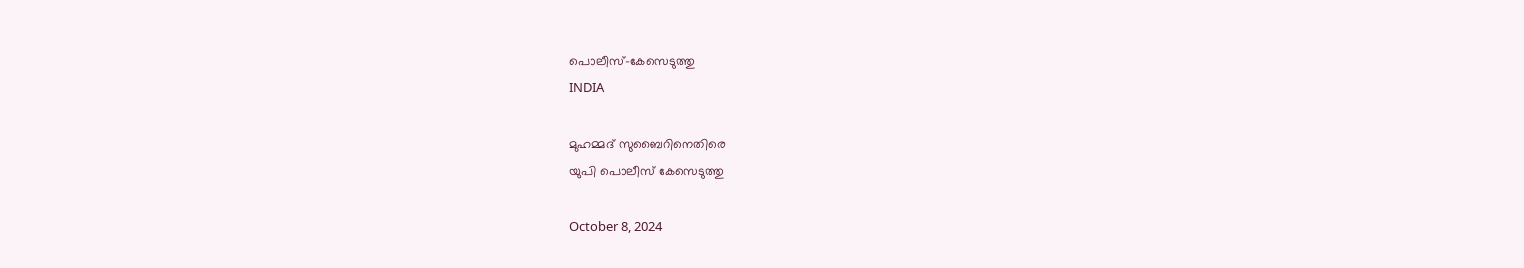പൊലീസ്‌-കേസെടുത്തു
INDIA

മുഹമ്മദ്‌ സുബൈറിനെതിരെ
യുപി പൊലീസ്‌ കേസെടുത്തു

October 8, 2024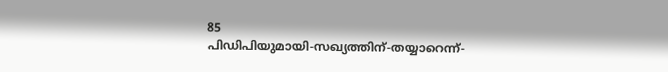85
പിഡിപിയുമായി-സഖ്യത്തിന്‌-തയ്യാറെന്ന്‌-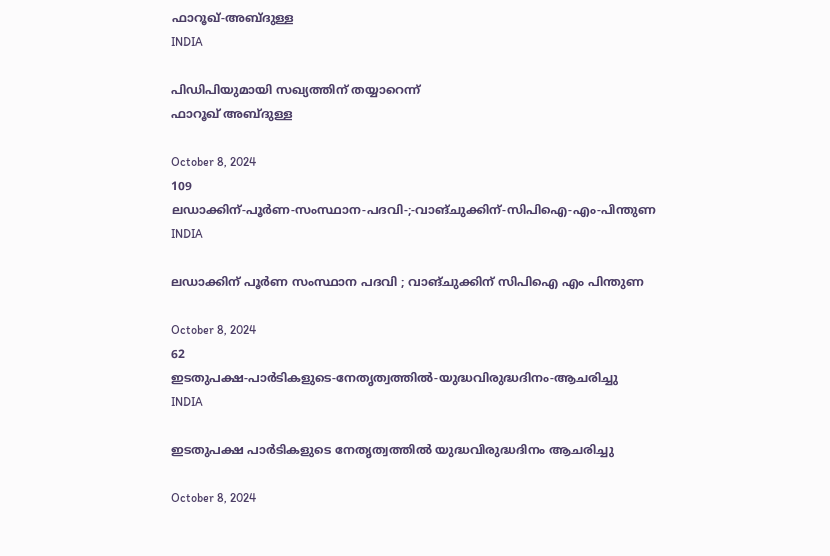ഫാറൂഖ്‌-അബ്ദുള്ള
INDIA

പിഡിപിയുമായി സഖ്യത്തിന്‌ തയ്യാറെന്ന്‌
ഫാറൂഖ്‌ അബ്ദുള്ള

October 8, 2024
109
ലഡാക്കിന്-പൂർണ-സംസ്ഥാന-പദവി-;-വാങ്‌ചുക്കിന്-സിപിഐ-എം-പിന്തുണ
INDIA

ലഡാക്കിന് പൂർണ സംസ്ഥാന പദവി ; വാങ്‌ചുക്കിന് സിപിഐ എം പിന്തുണ

October 8, 2024
62
ഇടതുപക്ഷ-പാർടികളുടെ-നേതൃത്വത്തിൽ-യുദ്ധവിരുദ്ധദിനം-ആചരിച്ചു
INDIA

ഇടതുപക്ഷ പാർടികളുടെ നേതൃത്വത്തിൽ യുദ്ധവിരുദ്ധദിനം ആചരിച്ചു

October 8, 2024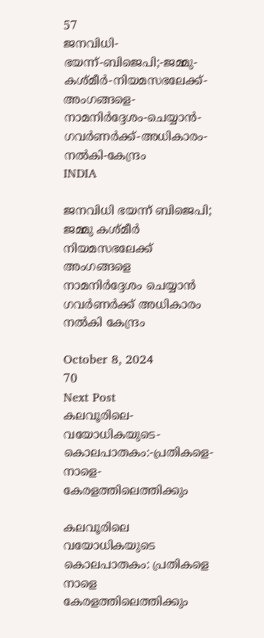57
ജനവിധി-ഭയന്ന്‌-ബിജെപി;-ജമ്മു-കശ്മീർ-നിയമസഭലേക്ക്-അംഗങ്ങളെ-നാമനിർദ്ദേശം-ചെയ്യാൻ-ഗവർണർക്ക്‌-അധികാരം-നൽകി-കേന്ദ്രം
INDIA

ജനവിധി ഭയന്ന്‌ ബിജെപി; ജമ്മു കശ്മീർ നിയമസഭലേക്ക് അംഗങ്ങളെ നാമനിർദ്ദേശം ചെയ്യാൻ ഗവർണർക്ക്‌ അധികാരം നൽകി കേന്ദ്രം

October 8, 2024
70
Next Post
കലവൂരിലെ-വയോധികയുടെ-കൊലപാതകം:-പ്രതികളെ-നാളെ-കേരളത്തിലെത്തിക്കും

കലവൂരിലെ വയോധികയുടെ കൊലപാതകം: പ്രതികളെ നാളെ കേരളത്തിലെത്തിക്കും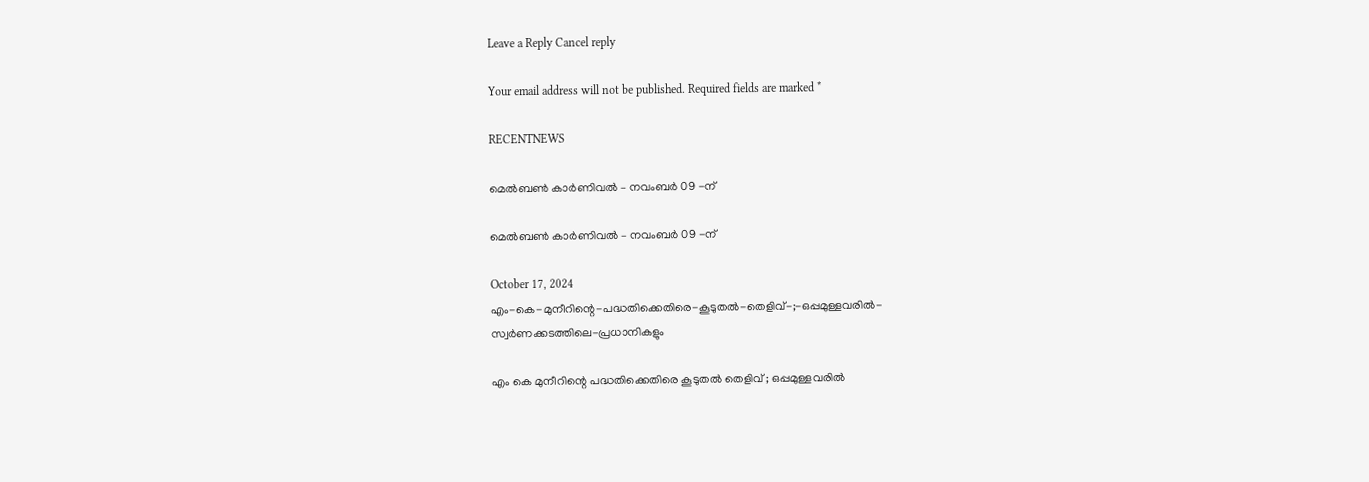Leave a Reply Cancel reply

Your email address will not be published. Required fields are marked *

RECENTNEWS

മെൽബൺ കാർണിവൽ – നവംബർ 09 -ന്

മെൽബൺ കാർണിവൽ – നവംബർ 09 -ന്

October 17, 2024
എം-കെ-മുനീറിന്റെ-പദ്ധതിക്കെതിരെ-കൂടുതൽ-തെളിവ്‌-;-ഒപ്പമുള്ളവരിൽ-
സ്വർണക്കടത്തിലെ-പ്രധാനികളും

എം കെ മുനീറിന്റെ പദ്ധതിക്കെതിരെ കൂടുതൽ തെളിവ്‌ ; ഒപ്പമുള്ളവരിൽ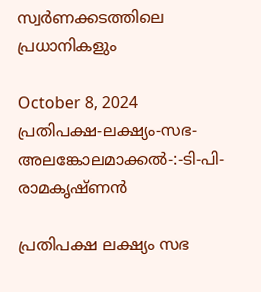സ്വർണക്കടത്തിലെ പ്രധാനികളും

October 8, 2024
പ്രതിപക്ഷ-ലക്ഷ്യം-സഭ-
അലങ്കോലമാക്കൽ-:-ടി-പി-രാമകൃഷ്‌ണൻ

പ്രതിപക്ഷ ലക്ഷ്യം സഭ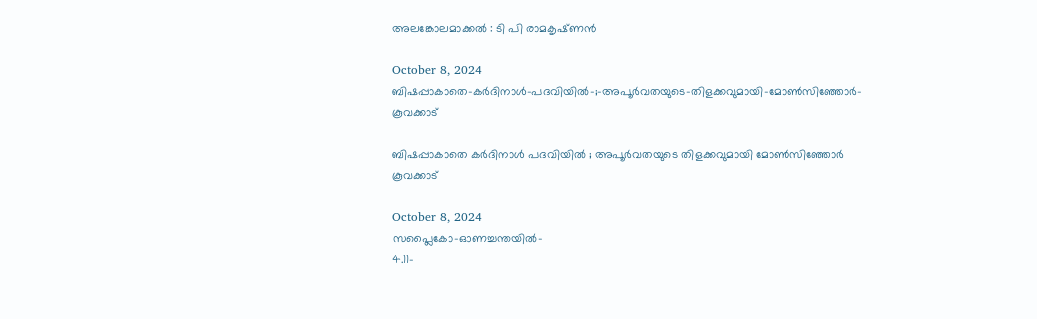അലങ്കോലമാക്കൽ : ടി പി രാമകൃഷ്‌ണൻ

October 8, 2024
ബിഷപ്പാകാതെ-കർദിനാൾ-പദവിയിൽ-;-അപൂർവതയുടെ-തിളക്കവുമായി-മോൺസിഞ്ഞോർ-കൂവക്കാട്‌

ബിഷപ്പാകാതെ കർദിനാൾ പദവിയിൽ ; അപൂർവതയുടെ തിളക്കവുമായി മോൺസിഞ്ഞോർ കൂവക്കാട്‌

October 8, 2024
സപ്ലൈകോ-ഓണച്ചന്തയിൽ-
4.11-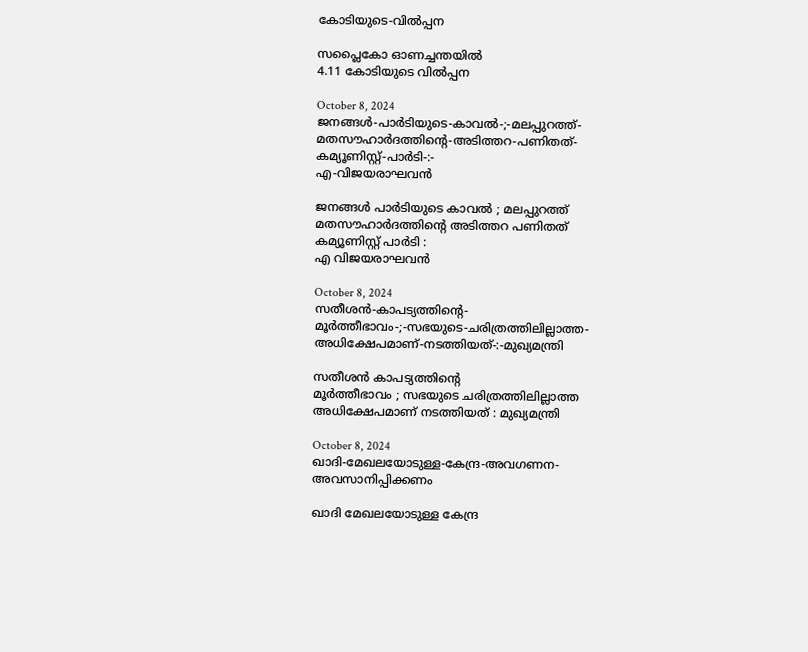കോടിയുടെ-വിൽപ്പന

സപ്ലൈകോ ഓണച്ചന്തയിൽ
4.11 കോടിയുടെ വിൽപ്പന

October 8, 2024
ജനങ്ങൾ-പാർടിയുടെ-കാവൽ-;-മലപ്പുറത്ത്-മതസൗഹാർദത്തിന്റെ-അടിത്തറ-പണിതത്-കമ്യൂണിസ്റ്റ്-പാർടി-:-
എ-വിജയരാഘവൻ

ജനങ്ങൾ പാർടിയുടെ കാവൽ ; മലപ്പുറത്ത് മതസൗഹാർദത്തിന്റെ അടിത്തറ പണിതത് കമ്യൂണിസ്റ്റ് പാർടി :
എ വിജയരാഘവൻ

October 8, 2024
സതീശൻ-കാപട്യത്തിന്റെ-
മൂർത്തീഭാവം-;-സഭയുടെ-ചരിത്രത്തിലില്ലാത്ത-അധിക്ഷേപമാണ്‌-നടത്തിയത്‌-:-മുഖ്യമന്ത്രി

സതീശൻ കാപട്യത്തിന്റെ
മൂർത്തീഭാവം ; സഭയുടെ ചരിത്രത്തിലില്ലാത്ത അധിക്ഷേപമാണ്‌ നടത്തിയത്‌ : മുഖ്യമന്ത്രി

October 8, 2024
ഖാദി-മേഖലയോടുള്ള-കേന്ദ്ര-അവഗണന-അവസാനിപ്പിക്കണം

ഖാദി മേഖലയോടുള്ള കേന്ദ്ര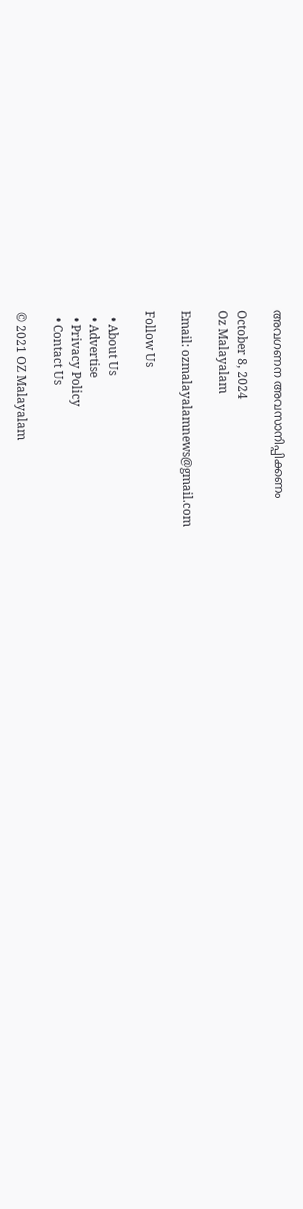അവഗണന അവസാനിപ്പിക്കണം

October 8, 2024
Oz Malayalam

Email: ozmalayalamnews@gmail.com

Follow Us

  • About Us
  • Advertise
  • Privacy Policy
  • Contact Us

© 2021 OZ Malayalam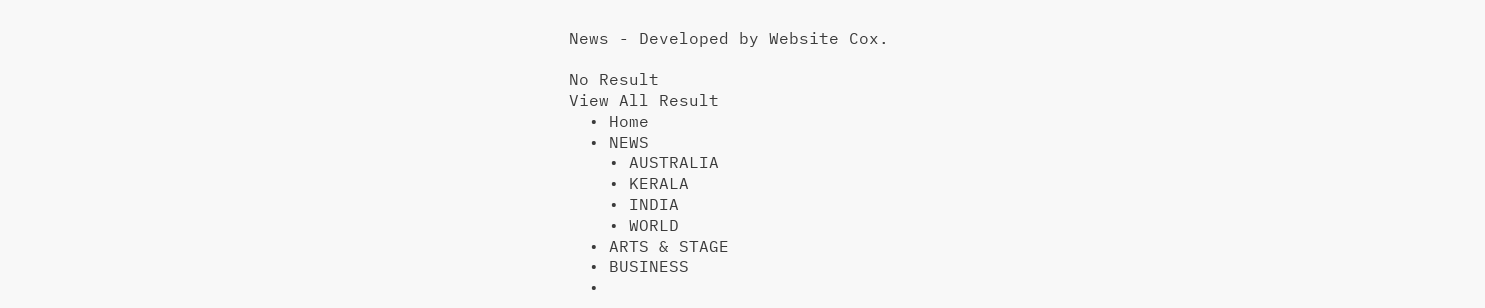News - Developed by Website Cox.

No Result
View All Result
  • Home
  • NEWS
    • AUSTRALIA
    • KERALA
    • INDIA
    • WORLD
  • ARTS & STAGE
  • BUSINESS
  •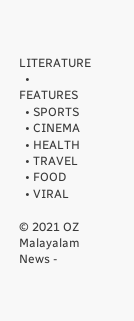LITERATURE
  • FEATURES
  • SPORTS
  • CINEMA
  • HEALTH
  • TRAVEL
  • FOOD
  • VIRAL

© 2021 OZ Malayalam News -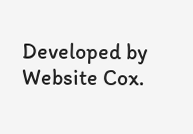Developed by Website Cox.